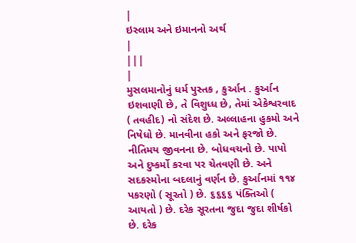|
ઇસ્લામ અને ઇમાનનો અર્થ
|
|||
|
મુસલમાનોનું ધર્મ પુસ્તક , કુર્આન . કુર્આન ઇશવાણી છે, તે વિશુધ્ધ છે, તેમાં એકેશ્વરવાદ ( તવહીદ) નો સંદેશ છે. અલ્લાહના હુકમો અને નિષેધો છે. માનવીના હકો અને ફરજો છે. નીતિમય જીવનના છે. બોધવચનો છે. પાપો અને દુષ્કર્મો કરવા પર ચેતવણી છે. અને સદકસ્મોના બદલાનું વર્ણન છે. કુર્આનમાં ૧૧૪ પકરણો ( સૂરતો ) છે. ૬૬૬૬ પંક્તિઓ ( આયતો ) છે. દરેક સૂરતના જુદા જુદા શીર્ષકો છે. દરેક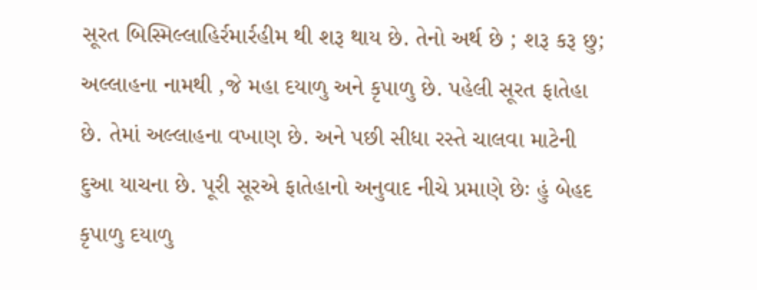સૂરત બિસ્મિલ્લાહિર્રમાર્રહીમ થી શરૂ થાય છે. તેનો અર્થ છે ; શરૂ કરૂ છુ; અલ્લાહના નામથી ,જે મહા દયાળુ અને કૃપાળુ છે. પહેલી સૂરત ફાતેહા છે. તેમાં અલ્લાહના વખાણ છે. અને પછી સીધા રસ્તે ચાલવા માટેની દુઆ યાચના છે. પૂરી સૂરએ ફાતેહાનો અનુવાદ નીચે પ્રમાણે છેઃ હું બેહદ કૃપાળુ દયાળુ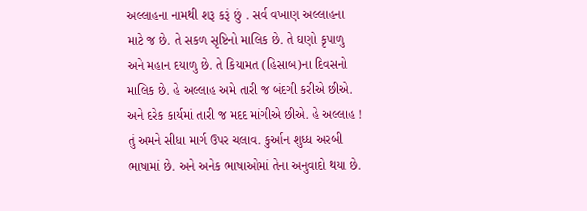અલ્લાહના નામથી શરૂ કરૂં છું . સર્વ વખાણ અલ્લાહના માટે જ છે. તે સકળ સૃષ્ટિનો માલિક છે. તે ઘણો કૃપાળુ અને મહાન દયાળુ છે. તે કિયામત (હિસાબ)ના દિવસનો માલિક છે. હે અલ્લાહ અમે તારી જ બંદગી કરીએ છીએ. અને દરેક કાર્યમાં તારી જ મદદ માંગીએ છીએ. હે અલ્લાહ ! તું અમને સીધા માર્ગ ઉપર ચલાવ. કુર્આન શુધ્ધ અરબી ભાષામાં છે. અને અનેક ભાષાઓમાં તેના અનુવાદો થયા છે.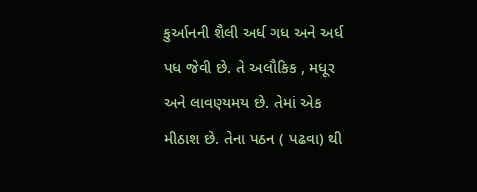કુર્આનની શૈલી અર્ધ ગધ અને અર્ધ પધ જેવી છે. તે અલૌકિક , મધૂર અને લાવણ્યમય છે. તેમાં એક મીઠાશ છે. તેના પઠન ( પઢવા) થી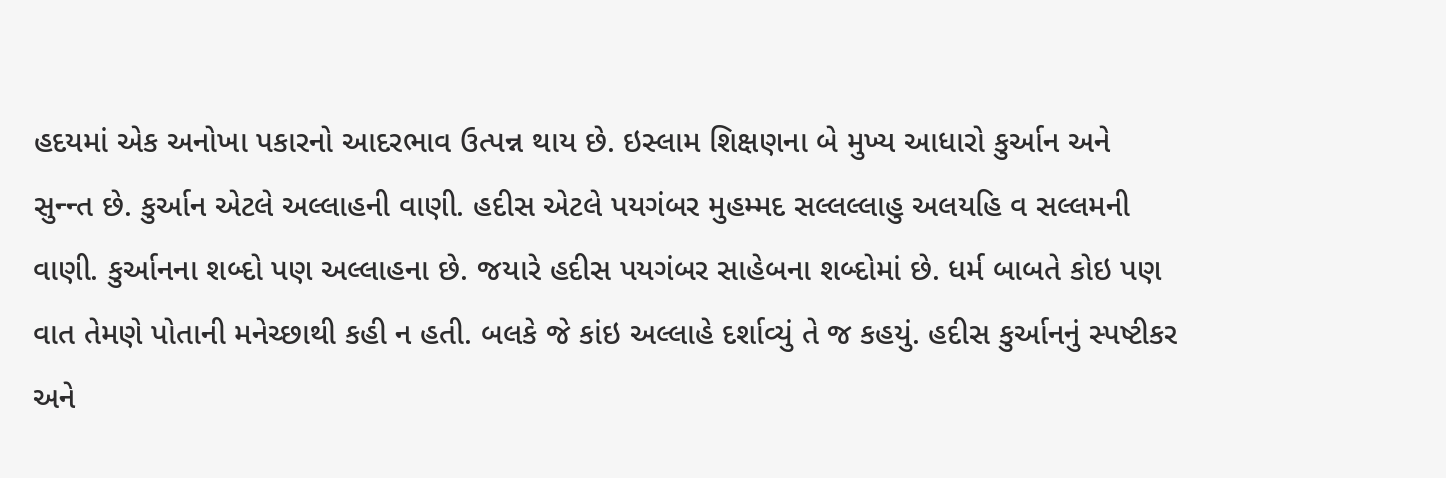હદયમાં એક અનોખા પકારનો આદરભાવ ઉત્પન્ન થાય છે. ઇસ્લામ શિક્ષણના બે મુખ્ય આધારો કુર્આન અને સુન્ન્ત છે. કુર્આન એટલે અલ્લાહની વાણી. હદીસ એટલે પયગંબર મુહમ્મદ સલ્લલ્લાહુ અલયહિ વ સલ્લમની વાણી. કુર્આનના શબ્દો પણ અલ્લાહના છે. જયારે હદીસ પયગંબર સાહેબના શબ્દોમાં છે. ધર્મ બાબતે કોઇ પણ વાત તેમણે પોતાની મનેચ્છાથી કહી ન હતી. બલકે જે કાંઇ અલ્લાહે દર્શાવ્યું તે જ કહયું. હદીસ કુર્આનનું સ્પષ્ટીકર અને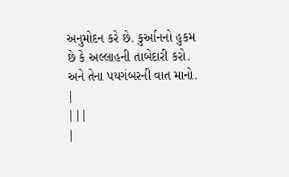અનુમોદન કરે છે. કુર્આનનો હુકમ છે કે અલ્લાહની તાબેદારી કરો. અને તેના પયગંબરની વાત માનો. |
|||
|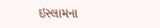ઇસ્લામના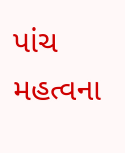પાંચ મહત્વના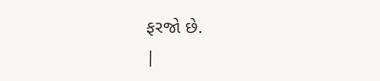ફરજો છે.
|